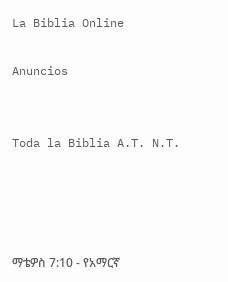La Biblia Online

Anuncios


Toda la Biblia A.T. N.T.




ማቴዎስ 7:10 - የአማርኛ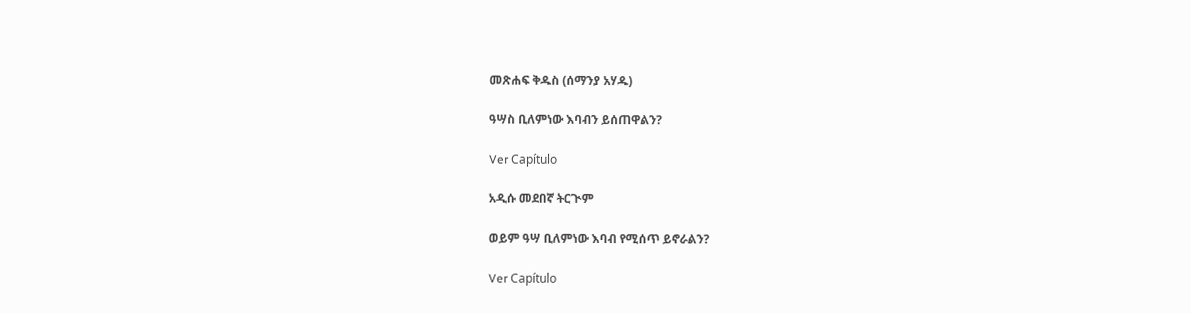መጽሐፍ ቅዱስ (ሰማንያ አሃዱ)

ዓሣስ ቢለምነው እባብን ይሰጠዋልን?

Ver Capítulo

አዲሱ መደበኛ ትርጒም

ወይም ዓሣ ቢለምነው እባብ የሚሰጥ ይኖራልን?

Ver Capítulo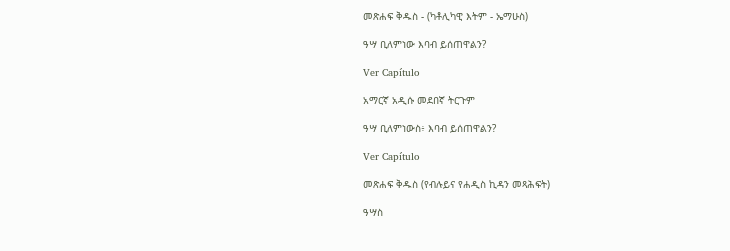መጽሐፍ ቅዱስ - (ካቶሊካዊ እትም - ኤማሁስ)

ዓሣ ቢለምነው እባብ ይሰጠዋልን?

Ver Capítulo

አማርኛ አዲሱ መደበኛ ትርጉም

ዓሣ ቢለምነውስ፥ እባብ ይሰጠዋልን?

Ver Capítulo

መጽሐፍ ቅዱስ (የብሉይና የሐዲስ ኪዳን መጻሕፍት)

ዓሣስ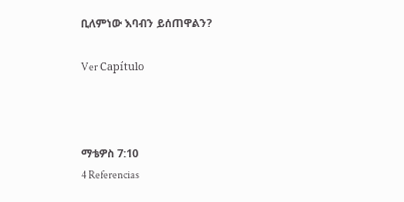ቢለምነው እባብን ይሰጠዋልን?

Ver Capítulo



ማቴዎስ 7:10
4 Referencias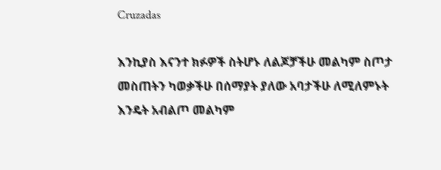Cruzadas

እንኪያስ እናንተ ክፉዎች ስትሆኑ ለልጆቻችሁ መልካም ስጦታ መስጠትን ካወቃችሁ በሰማያት ያለው አባታችሁ ለሚለምኑት እንዴት አብልጦ መልካም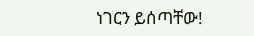ነገርን ይሰጣቸው!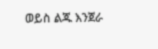ወይስ ልጁ እንጀራ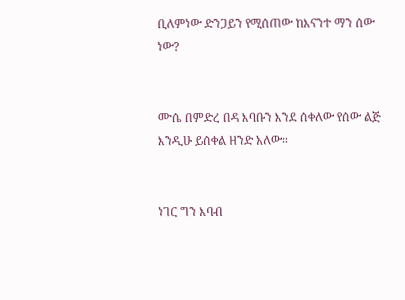ቢለምነው ድንጋይን የሚሰጠው ከእናንተ ማን ሰው ነው?


ሙሴ በምድረ በዳ እባቡን እንደ ሰቀለው የሰው ልጅ እንዲሁ ይሰቀል ዘንድ አለው።


ነገር ግን እባብ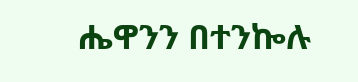ሔዋንን በተንኰሉ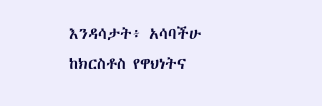እንዳሳታት፥ አሳባችሁ ከክርስቶስ የዋህነትና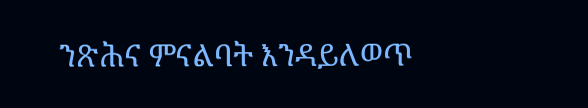ንጽሕና ምናልባት እንዳይለወጥ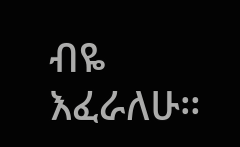ብዬ እፈራለሁ።